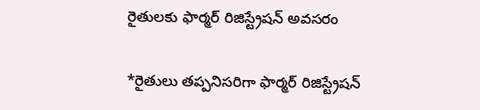రైతులకు ఫార్మర్ రిజిస్ట్రేషన్ అవసరం

*రైతులు తప్పనిసరిగా ఫార్మర్ రిజిస్ట్రేషన్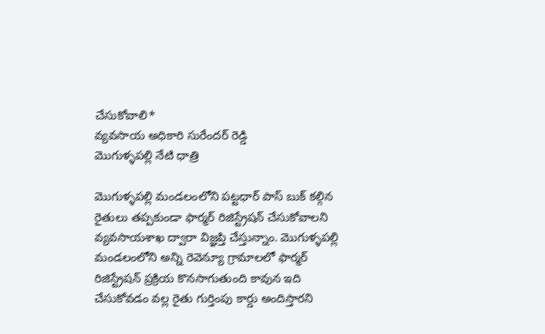చేసుకోవాలి*
వ్యవసాయ అధికారి సురేందర్ రెడ్డి
మొగుళ్ళపల్లి నేటి ధాత్రి

మొగుళ్ళపల్లి మండలంలోని పట్టధార్ పాస్ బుక్ కల్గిన రైతులు తప్పకుండా ఫార్మర్ రిజిస్ట్రేషన్ చేసుకోవాలని వ్యవసాయశాఖ ద్వారా విజ్ఞప్తి చేస్తున్నాం. మొగుళ్ళపల్లి మండలంలోని అన్ని రెవెన్యూ గ్రామాలలో ఫార్మర్ రిజిస్ట్రేషన్ ప్రక్రియ కొనసాగుతుంది కావున ఇది చేసుకోవడం వల్ల రైతు గుర్తింపు కార్డు అందిస్తారని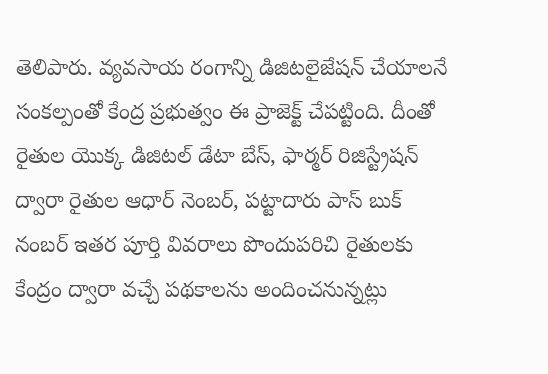తెలిపారు. వ్యవసాయ రంగాన్ని డిజిటలైజేషన్ చేయాలనే సంకల్పంతో కేంద్ర ప్రభుత్వం ఈ ప్రాజెక్ట్ చేపట్టింది. దీంతో రైతుల యొక్క డిజిటల్ డేటా బేస్, ఫార్మర్ రిజిస్ట్రేషన్ ద్వారా రైతుల ఆధార్ నెంబర్, పట్టాదారు పాస్ బుక్ నంబర్ ఇతర పూర్తి వివరాలు పొందుపరిచి రైతులకు కేంద్రం ద్వారా వచ్చే పథకాలను అందించనున్నట్లు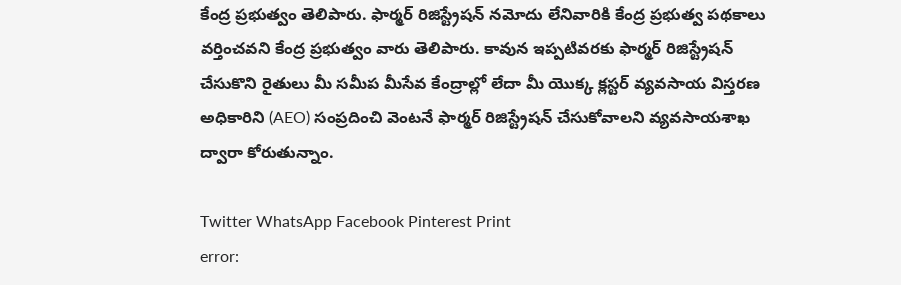కేంద్ర ప్రభుత్వం తెలిపారు. ఫార్మర్ రిజిస్ట్రేషన్ నమోదు లేనివారికి కేంద్ర ప్రభుత్వ పథకాలు వర్తించవని కేంద్ర ప్రభుత్వం వారు తెలిపారు. కావున ఇప్పటివరకు ఫార్మర్ రిజిస్ట్రేషన్ చేసుకొని రైతులు మీ సమీప మీసేవ కేంద్రాల్లో లేదా మీ యొక్క క్లస్టర్ వ్యవసాయ విస్తరణ అధికారిని (AEO) సంప్రదించి వెంటనే ఫార్మర్ రిజిస్ట్రేషన్ చేసుకోవాలని వ్యవసాయశాఖ ద్వారా కోరుతున్నాం.

Twitter WhatsApp Facebook Pinterest Print
error: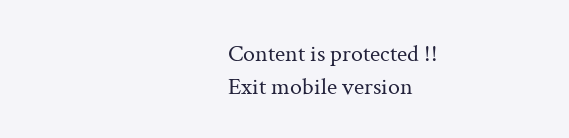Content is protected !!
Exit mobile version